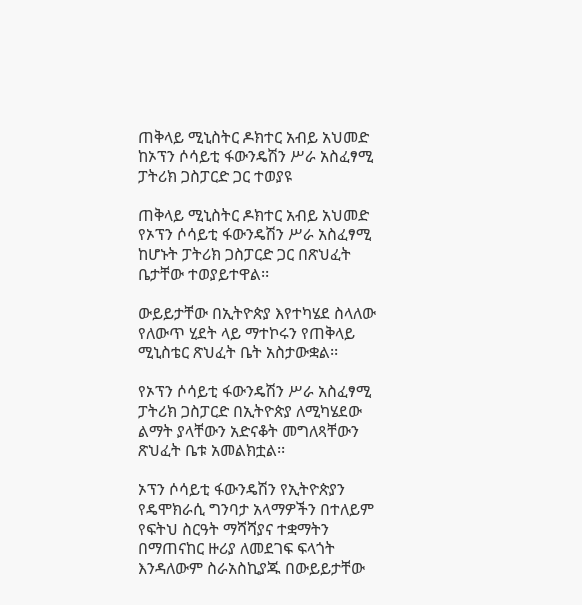ጠቅላይ ሚኒስትር ዶክተር አብይ አህመድ ከኦፕን ሶሳይቲ ፋውንዴሽን ሥራ አስፈፃሚ ፓትሪክ ጋስፓርድ ጋር ተወያዩ

ጠቅላይ ሚኒስትር ዶክተር አብይ አህመድ የኦፕን ሶሳይቲ ፋውንዴሽን ሥራ አስፈፃሚ ከሆኑት ፓትሪክ ጋስፓርድ ጋር በጽህፈት ቤታቸው ተወያይተዋል፡፡

ውይይታቸው በኢትዮጵያ እየተካሄደ ስላለው የለውጥ ሂደት ላይ ማተኮሩን የጠቅላይ ሚኒስቴር ጽህፈት ቤት አስታውቋል፡፡

የኦፕን ሶሳይቲ ፋውንዴሽን ሥራ አስፈፃሚ ፓትሪክ ጋስፓርድ በኢትዮጵያ ለሚካሄደው ልማት ያላቸውን አድናቆት መግለጻቸውን ጽህፈት ቤቱ አመልክቷል፡፡

ኦፕን ሶሳይቲ ፋውንዴሽን የኢትዮጵያን የዴሞክራሲ ግንባታ አላማዎችን በተለይም የፍትህ ስርዓት ማሻሻያና ተቋማትን በማጠናከር ዙሪያ ለመደገፍ ፍላጎት እንዳለውም ስራአስኪያጁ በውይይታቸው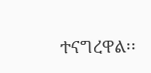ተናግረዋል፡፡